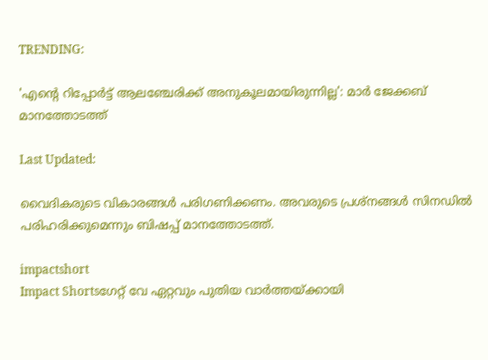TRENDING:

'എന്റെ റിപ്പോർട്ട് ആലഞ്ചേരിക്ക് അനുകൂലമായിരുന്നില്ല': മാര്‍ ജേക്കബ് മാനത്തോടത്ത്

Last Updated:

വൈദികരുടെ വികാരങ്ങള്‍ പരിഗണിക്കണം. അവരുടെ പ്രശ്നങ്ങള്‍ സിനഡില്‍ പരിഹരിക്കുമെന്നും ബിഷപ്പ് മാനത്തോടത്ത്.

impactshort
Impact Shortsഗേറ്റ് വേ ഏറ്റവും പുതിയ വാർത്തയ്ക്കായി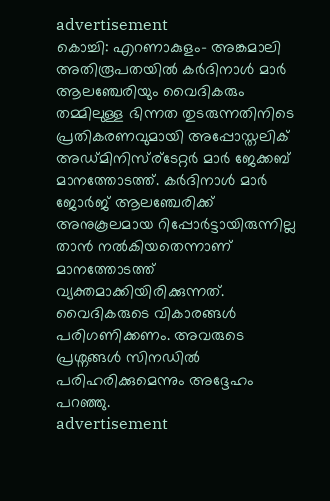advertisement
കൊച്ചി: എറണാകുളം- അങ്കമാലി അതിരൂപതയില്‍ കര്‍ദിനാള്‍ മാര്‍ ആലഞ്ചേരിയും വൈദികരും തമ്മിലുള്ള ഭിന്നത തുടരുന്നതിനിടെ പ്രതികരണവുമായി അപ്പോസ്തലിക് അഡ്മിനിസ്ര്ടേറ്റര്‍ മാര്‍ ജേക്കബ് മാനത്തോടത്ത്. കര്‍ദിനാള്‍ മാര്‍ ജോര്‍ജ് ആലഞ്ചേരിക്ക് അനുകൂലമായ റിപ്പോര്‍ട്ടായിരുന്നില്ല താന്‍ നല്‍കിയതെന്നാണ് മാനത്തോടത്ത് വ്യക്തമാക്കിയിരിക്കുന്നത്. വൈദികരുടെ വികാരങ്ങള്‍ പരിഗണിക്കണം. അവരുടെ പ്രശ്നങ്ങള്‍ സിനഡില്‍ പരിഹരിക്കുമെന്നും അദ്ദേഹം പറഞ്ഞു.
advertisement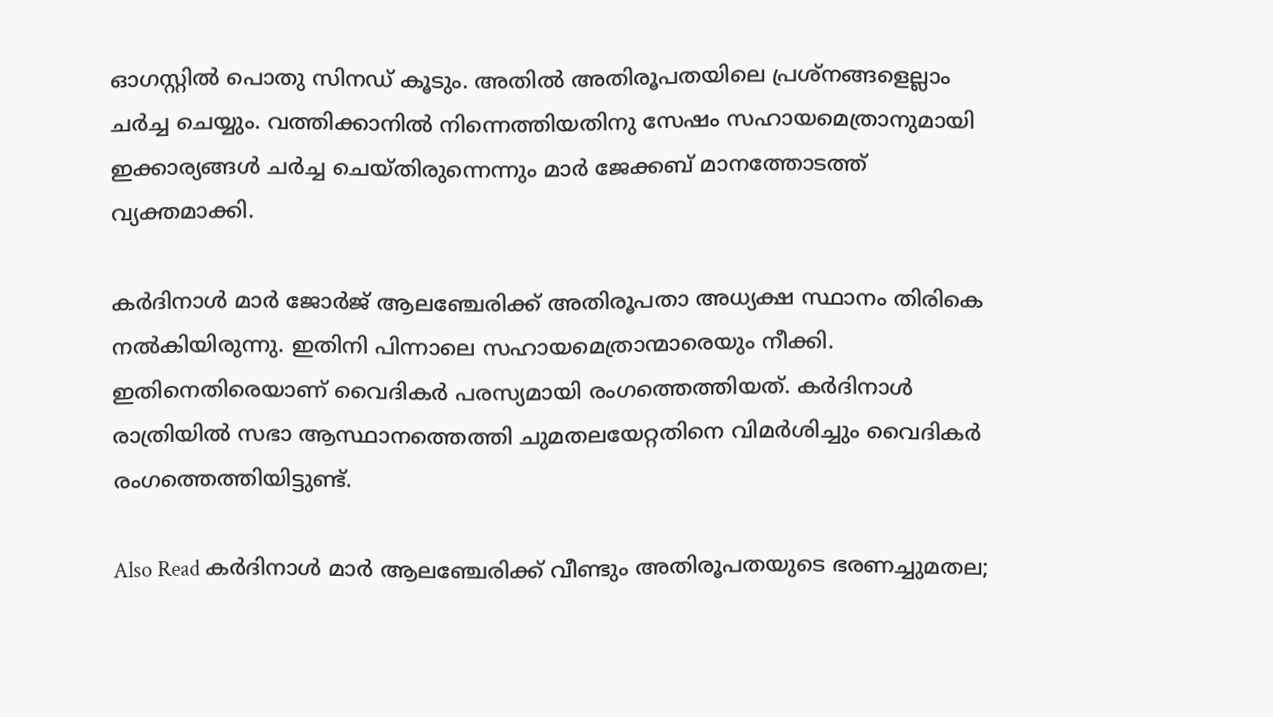ഓഗസ്റ്റില്‍ പൊതു സിനഡ് കൂടും. അതില്‍ അതിരൂപതയിലെ പ്രശ്‌നങ്ങളെല്ലാം ചര്‍ച്ച ചെയ്യും. വത്തിക്കാനില്‍ നിന്നെത്തിയതിനു സേഷം സഹായമെത്രാനുമായി ഇക്കാര്യങ്ങള്‍ ചര്‍ച്ച ചെയ്തിരുന്നെന്നും മാര്‍ ജേക്കബ് മാനത്തോടത്ത് വ്യക്തമാക്കി.

കര്‍ദിനാള്‍ മാര്‍ ജോര്‍ജ് ആലഞ്ചേരിക്ക് അതിരൂപതാ അധ്യക്ഷ സ്ഥാനം തിരികെ നല്‍കിയിരുന്നു. ഇതിനി പിന്നാലെ സഹായമെത്രാന്മാരെയും നീക്കി. ഇതിനെതിരെയാണ് വൈദികര്‍ പരസ്യമായി രംഗത്തെത്തിയത്. കര്‍ദിനാള്‍ രാത്രിയില്‍ സഭാ ആസ്ഥാനത്തെത്തി ചുമതലയേറ്റതിനെ വിമര്‍ശിച്ചും വൈദികര്‍ രംഗത്തെത്തിയിട്ടുണ്ട്.

Also Read കര്‍ദിനാള്‍ മാര്‍ ആലഞ്ചേരിക്ക് വീണ്ടും അതിരൂപതയുടെ ഭരണച്ചുമതല;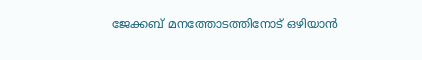ജേക്കബ് മനത്തോടത്തിനോട് ഒഴിയാന്‍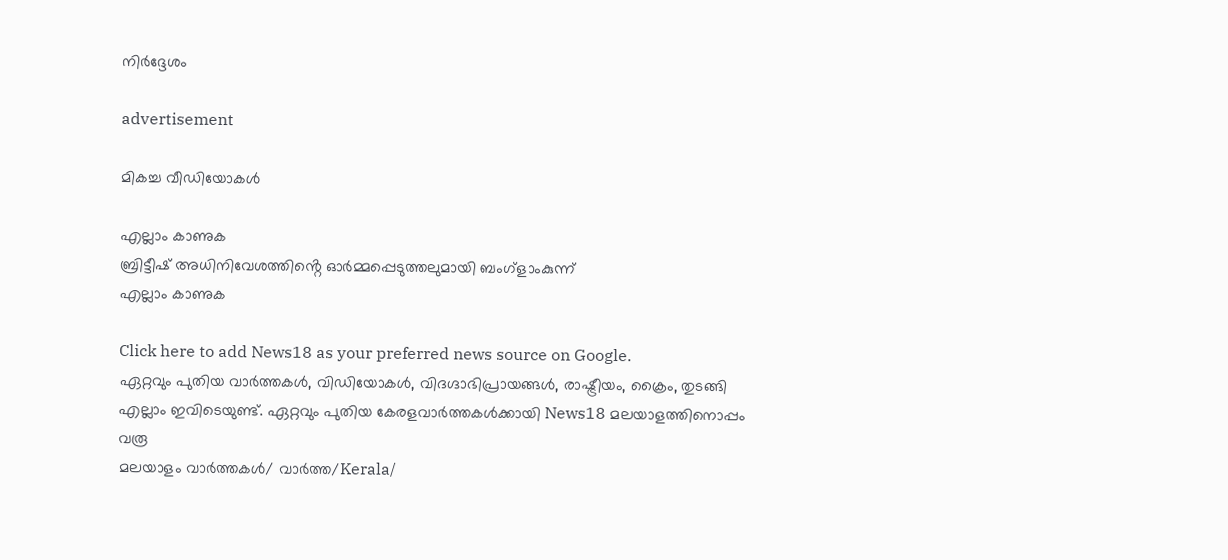നിര്‍ദ്ദേശം

advertisement

മികച്ച വീഡിയോകൾ

എല്ലാം കാണുക
ബ്രിട്ടീഷ് അധിനിവേശത്തിൻ്റെ ഓർമ്മപ്പെടുത്തലുമായി ബംഗ്ളാംകുന്ന്
എല്ലാം കാണുക

Click here to add News18 as your preferred news source on Google.
ഏറ്റവും പുതിയ വാർത്തകൾ, വിഡിയോകൾ, വിദഗ്ദാഭിപ്രായങ്ങൾ, രാഷ്ട്രീയം, ക്രൈം, തുടങ്ങി എല്ലാം ഇവിടെയുണ്ട്. ഏറ്റവും പുതിയ കേരളവാർത്തകൾക്കായി News18 മലയാളത്തിനൊപ്പം വരൂ
മലയാളം വാർത്തകൾ/ വാർത്ത/Kerala/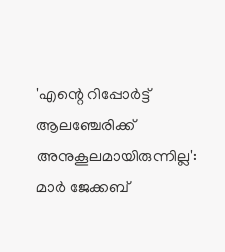'എന്റെ റിപ്പോർട്ട് ആലഞ്ചേരിക്ക് അനുകൂലമായിരുന്നില്ല': മാര്‍ ജേക്കബ്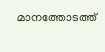മാനത്തോടത്ത്